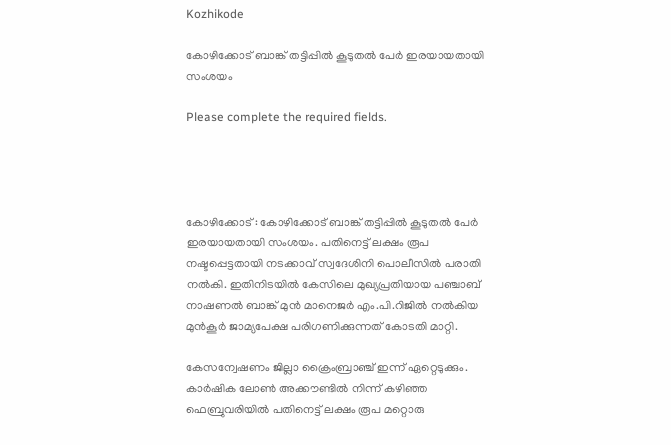Kozhikode

കോഴിക്കോട് ബാങ്ക് തട്ടിപ്പിൽ കൂടുതൽ പേർ ഇരയായതായി സംശയം

Please complete the required fields.




കോഴിക്കോട് : കോഴിക്കോട് ബാങ്ക് തട്ടിപ്പിൽ കൂടുതൽ പേർ ഇരയായതായി സംശയം. പതിനെട്ട് ലക്ഷം രൂപ നഷ്ടപ്പെട്ടതായി നടക്കാവ് സ്വദേശിനി പൊലീസിൽ പരാതി നൽകി. ഇതിനിടയിൽ കേസിലെ മുഖ്യപ്രതിയായ പഞ്ചാബ് നാഷണൽ ബാങ്ക് മുൻ മാനെജർ എം.പി.റിജിൽ നൽകിയ മുൻ‌കൂർ ജാമ്യപേക്ഷ പരിഗണിക്കുന്നത് കോടതി മാറ്റി.

കേസന്വേഷണം ജില്ലാ ക്രൈംബ്രാഞ്ച് ഇന്ന് ഏറ്റെടുക്കും. കാർഷിക ലോൺ അക്കൗണ്ടിൽ നിന്ന് കഴിഞ്ഞ ഫെബ്രുവരിയിൽ പതിനെട്ട് ലക്ഷം രൂപ മറ്റൊരു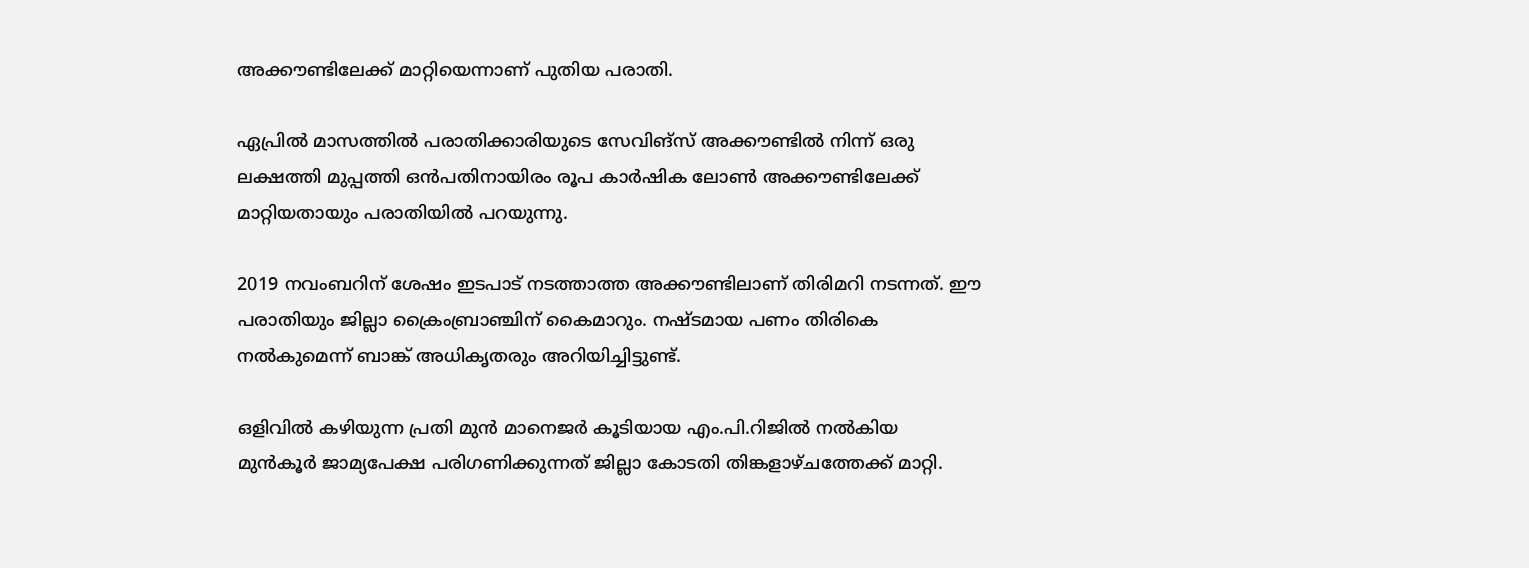അക്കൗണ്ടിലേക്ക് മാറ്റിയെന്നാണ് പുതിയ പരാതി.

ഏപ്രിൽ മാസത്തിൽ പരാതിക്കാരിയുടെ സേവിങ്സ് അക്കൗണ്ടിൽ നിന്ന് ഒരു ലക്ഷത്തി മുപ്പത്തി ഒൻപതിനായിരം രൂപ കാർഷിക ലോൺ അക്കൗണ്ടിലേക്ക് മാറ്റിയതായും പരാതിയിൽ പറയുന്നു.

2019 നവംബറിന് ശേഷം ഇടപാട് നടത്താത്ത അക്കൗണ്ടിലാണ് തിരിമറി നടന്നത്. ഈ പരാതിയും ജില്ലാ ക്രൈംബ്രാഞ്ചിന് കൈമാറും. നഷ്ടമായ പണം തിരികെ നൽകുമെന്ന് ബാങ്ക് അധികൃതരും അറിയിച്ചിട്ടുണ്ട്.

ഒളിവിൽ കഴിയുന്ന പ്രതി മുൻ മാനെജർ കൂടിയായ എം.പി.റിജിൽ നൽകിയ മുൻ‌കൂർ ജാമ്യപേക്ഷ പരിഗണിക്കുന്നത് ജില്ലാ കോടതി തിങ്കളാഴ്ചത്തേക്ക് മാറ്റി.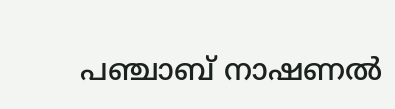പഞ്ചാബ് നാഷണൽ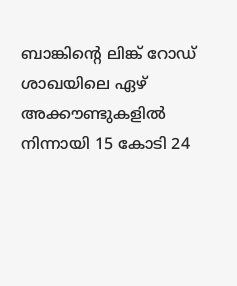ബാങ്കിന്റെ ലിങ്ക് റോഡ് ശാഖയിലെ ഏഴ് അക്കൗണ്ടുകളിൽ നിന്നായി 15 കോടി 24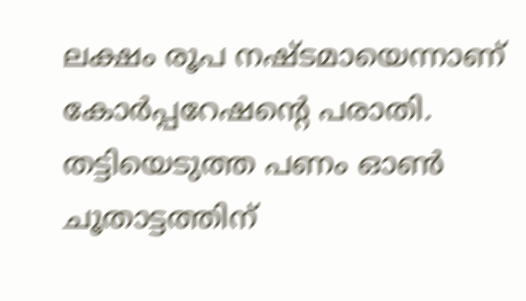ലക്ഷം രൂപ നഷ്ടമായെന്നാണ് കോർപ്പറേഷൻ്റെ പരാതി. തട്ടിയെടുത്ത പണം ഓൺ ചൂതാട്ടത്തിന്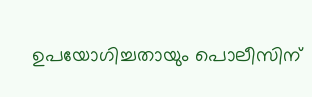ഉപയോഗിച്ചതായും പൊലീസിന്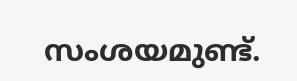സംശയമുണ്ട്.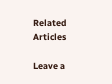Related Articles

Leave a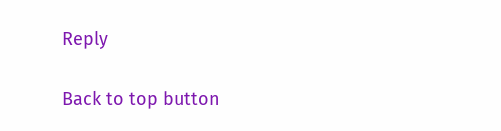Reply

Back to top button